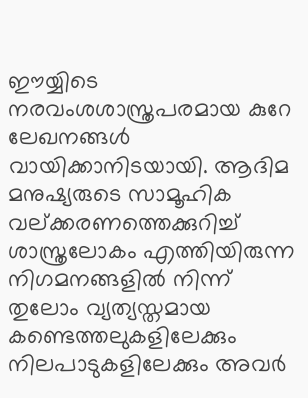ഈയ്യിടെ നരവംശശാസ്ത്രപരമായ കുറേ ലേഖനങ്ങൾ വായിക്കാനിടയായി. ആദിമ മനുഷ്യരുടെ സാമൂഹിക വല്ക്കരണത്തെക്കുറിച്ച് ശാസ്ത്രലോകം എത്തിയിരുന്ന നിഗമനങ്ങളിൽ നിന്ന് തുലോം വ്യത്യസ്തമായ കണ്ടെത്തലുകളിലേക്കും നിലപാടുകളിലേക്കും അവർ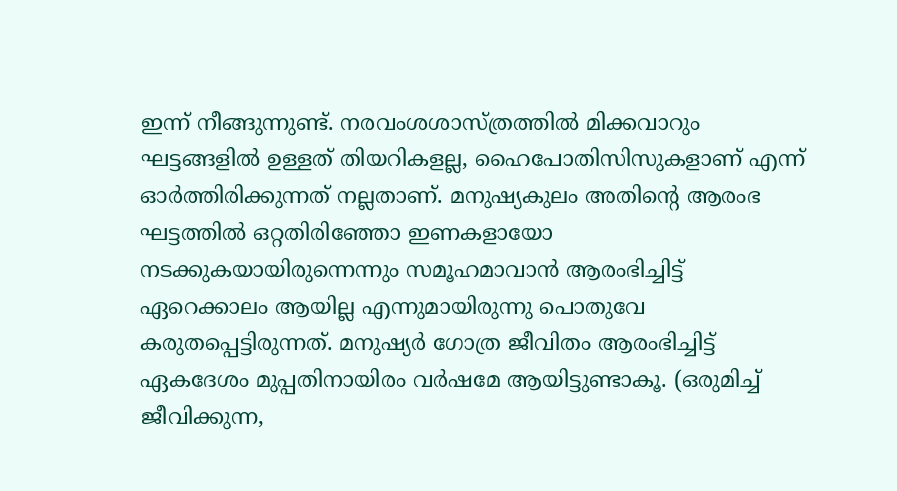ഇന്ന് നീങ്ങുന്നുണ്ട്. നരവംശശാസ്ത്രത്തിൽ മിക്കവാറും ഘട്ടങ്ങളിൽ ഉള്ളത് തിയറികളല്ല, ഹൈപോതിസിസുകളാണ് എന്ന് ഓർത്തിരിക്കുന്നത് നല്ലതാണ്. മനുഷ്യകുലം അതിൻ്റെ ആരംഭ ഘട്ടത്തിൽ ഒറ്റതിരിഞ്ഞോ ഇണകളായോ നടക്കുകയായിരുന്നെന്നും സമൂഹമാവാൻ ആരംഭിച്ചിട്ട് ഏറെക്കാലം ആയില്ല എന്നുമായിരുന്നു പൊതുവേ കരുതപ്പെട്ടിരുന്നത്. മനുഷ്യർ ഗോത്ര ജീവിതം ആരംഭിച്ചിട്ട് ഏകദേശം മുപ്പതിനായിരം വർഷമേ ആയിട്ടുണ്ടാകൂ. (ഒരുമിച്ച് ജീവിക്കുന്ന,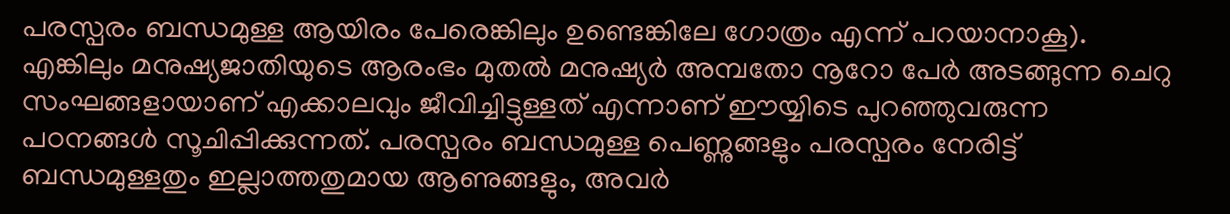പരസ്പരം ബന്ധമുള്ള ആയിരം പേരെങ്കിലും ഉണ്ടെങ്കിലേ ഗോത്രം എന്ന് പറയാനാകൂ). എങ്കിലും മനുഷ്യജാതിയുടെ ആരംഭം മുതൽ മനുഷ്യർ അമ്പതോ നൂറോ പേർ അടങ്ങുന്ന ചെറു സംഘങ്ങളായാണ് എക്കാലവും ജീവിച്ചിട്ടുള്ളത് എന്നാണ് ഈയ്യിടെ പുറഞ്ഞുവരുന്ന പഠനങ്ങൾ സൂചിപ്പിക്കുന്നത്. പരസ്പരം ബന്ധമുള്ള പെണ്ണുങ്ങളും പരസ്പരം നേരിട്ട് ബന്ധമുള്ളതും ഇല്ലാത്തതുമായ ആണുങ്ങളും, അവർ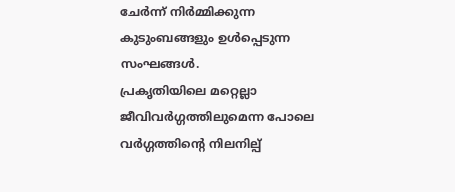ചേർന്ന് നിർമ്മിക്കുന്ന കുടുംബങ്ങളും ഉൾപ്പെടുന്ന സംഘങ്ങൾ.
പ്രകൃതിയിലെ മറ്റെല്ലാ ജീവിവർഗ്ഗത്തിലുമെന്ന പോലെ വർഗ്ഗത്തിൻ്റെ നിലനില്പ്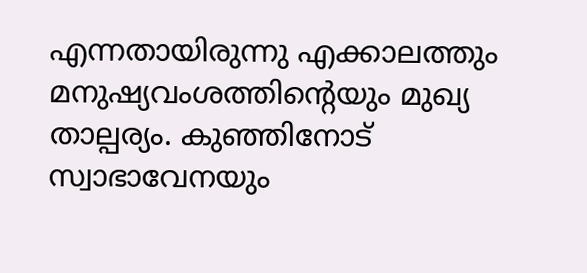എന്നതായിരുന്നു എക്കാലത്തും മനുഷ്യവംശത്തിൻ്റെയും മുഖ്യ താല്പര്യം. കുഞ്ഞിനോട് സ്വാഭാവേനയും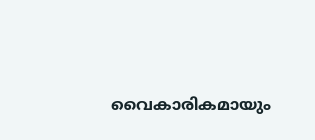വൈകാരികമായും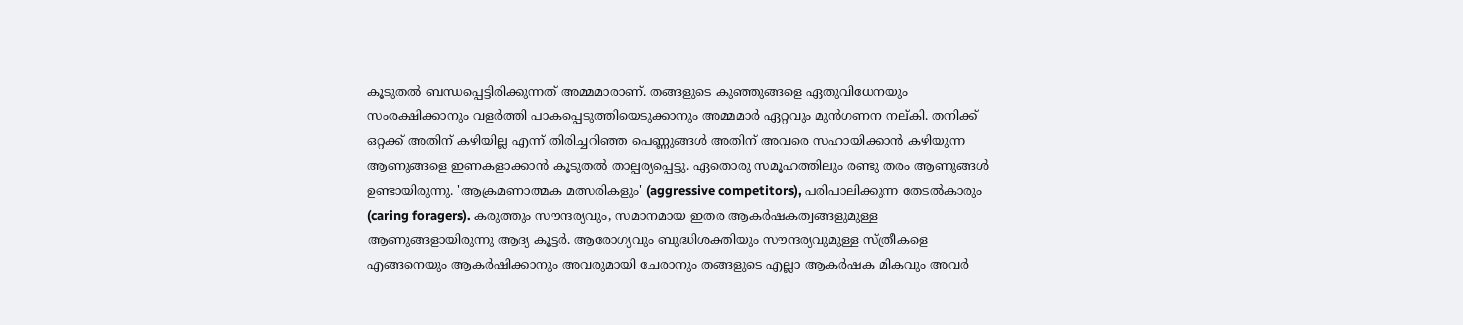കൂടുതൽ ബന്ധപ്പെട്ടിരിക്കുന്നത് അമ്മമാരാണ്. തങ്ങളുടെ കുഞ്ഞുങ്ങളെ ഏതുവിധേനയും സംരക്ഷിക്കാനും വളർത്തി പാകപ്പെടുത്തിയെടുക്കാനും അമ്മമാർ ഏറ്റവും മുൻഗണന നല്കി. തനിക്ക് ഒറ്റക്ക് അതിന് കഴിയില്ല എന്ന് തിരിച്ചറിഞ്ഞ പെണ്ണുങ്ങൾ അതിന് അവരെ സഹായിക്കാൻ കഴിയുന്ന ആണുങ്ങളെ ഇണകളാക്കാൻ കൂടുതൽ താല്പര്യപ്പെട്ടു. ഏതൊരു സമൂഹത്തിലും രണ്ടു തരം ആണുങ്ങൾ ഉണ്ടായിരുന്നു. 'ആക്രമണാത്മക മത്സരികളും' (aggressive competitors), പരിപാലിക്കുന്ന തേടൽകാരും (caring foragers). കരുത്തും സൗന്ദര്യവും, സമാനമായ ഇതര ആകർഷകത്വങ്ങളുമുള്ള ആണുങ്ങളായിരുന്നു ആദ്യ കൂട്ടർ. ആരോഗ്യവും ബുദ്ധിശക്തിയും സൗന്ദര്യവുമുള്ള സ്ത്രീകളെ എങ്ങനെയും ആകർഷിക്കാനും അവരുമായി ചേരാനും തങ്ങളുടെ എല്ലാ ആകർഷക മികവും അവർ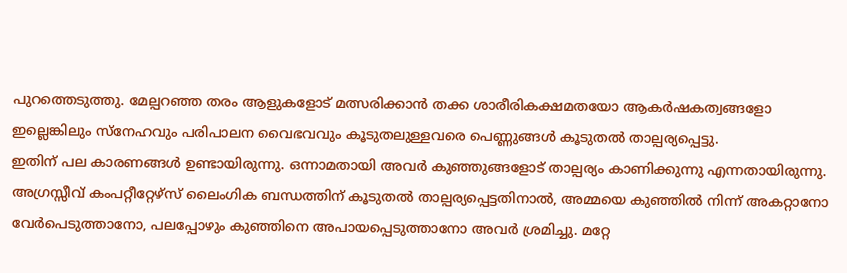പുറത്തെടുത്തു. മേല്പറഞ്ഞ തരം ആളുകളോട് മത്സരിക്കാൻ തക്ക ശാരീരികക്ഷമതയോ ആകർഷകത്വങ്ങളോ ഇല്ലെങ്കിലും സ്നേഹവും പരിപാലന വൈഭവവും കൂടുതലുള്ളവരെ പെണ്ണുങ്ങൾ കൂടുതൽ താല്പര്യപ്പെട്ടു.
ഇതിന് പല കാരണങ്ങൾ ഉണ്ടായിരുന്നു. ഒന്നാമതായി അവർ കുഞ്ഞുങ്ങളോട് താല്പര്യം കാണിക്കുന്നു എന്നതായിരുന്നു. അഗ്രസ്സീവ് കംപറ്റീറ്റേഴ്സ് ലൈംഗിക ബന്ധത്തിന് കൂടുതൽ താല്പര്യപ്പെട്ടതിനാൽ, അമ്മയെ കുഞ്ഞിൽ നിന്ന് അകറ്റാനോ വേർപെടുത്താനോ, പലപ്പോഴും കുഞ്ഞിനെ അപായപ്പെടുത്താനോ അവർ ശ്രമിച്ചു. മറ്റേ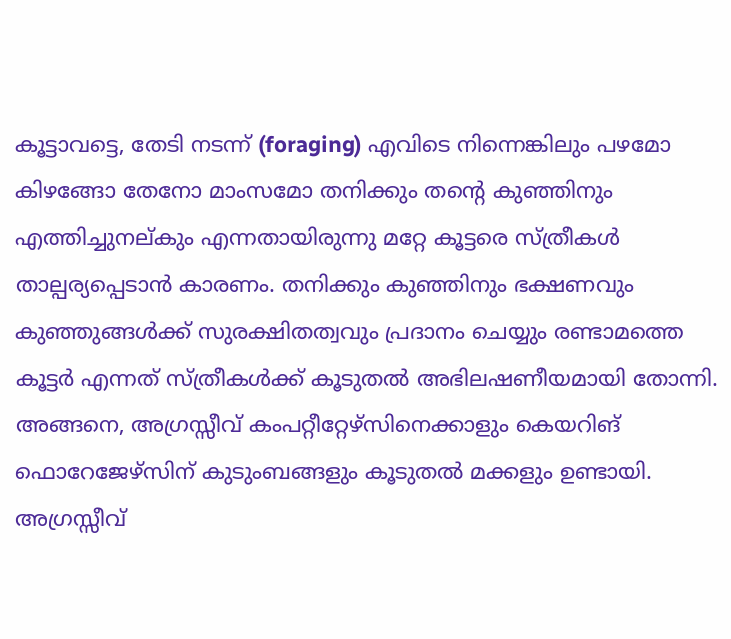കൂട്ടാവട്ടെ, തേടി നടന്ന് (foraging) എവിടെ നിന്നെങ്കിലും പഴമോ കിഴങ്ങോ തേനോ മാംസമോ തനിക്കും തൻ്റെ കുഞ്ഞിനും എത്തിച്ചുനല്കും എന്നതായിരുന്നു മറ്റേ കൂട്ടരെ സ്ത്രീകൾ താല്പര്യപ്പെടാൻ കാരണം. തനിക്കും കുഞ്ഞിനും ഭക്ഷണവും കുഞ്ഞുങ്ങൾക്ക് സുരക്ഷിതത്വവും പ്രദാനം ചെയ്യും രണ്ടാമത്തെ കൂട്ടർ എന്നത് സ്ത്രീകൾക്ക് കൂടുതൽ അഭിലഷണീയമായി തോന്നി. അങ്ങനെ, അഗ്രസ്സീവ് കംപറ്റീറ്റേഴ്സിനെക്കാളും കെയറിങ് ഫൊറേജേഴ്സിന് കുടുംബങ്ങളും കൂടുതൽ മക്കളും ഉണ്ടായി. അഗ്രസ്സീവ്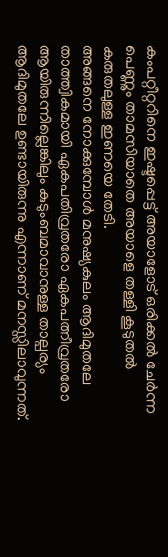കംപറ്റീറ്ററിനെ ഇഷ്ടപ്പെട്ട് അയാളോട് ഒരിക്കൽ ചേർന്ന പെണ്ണും താമസിയാതെ അയാളെ തള്ളി കൂടുതൽ കരുതലുള്ള ഇണയെ തേടി.
അങ്ങനെ നോക്കുമ്പോൾ മനുഷ്യകുലം ആദിമുതലേ താത്ത്വികമായി ഏകപതിവ്രതരോ ഏകപത്നീവ്രതരോ ആയിരുന്നില്ലെങ്കിലും കുടുംബമാവാനുള്ള താല്പര്യം ആദിമുതലേ ഉണ്ടായിരുന്നു എന്നാണ് മനസ്സിലാവുന്നത്.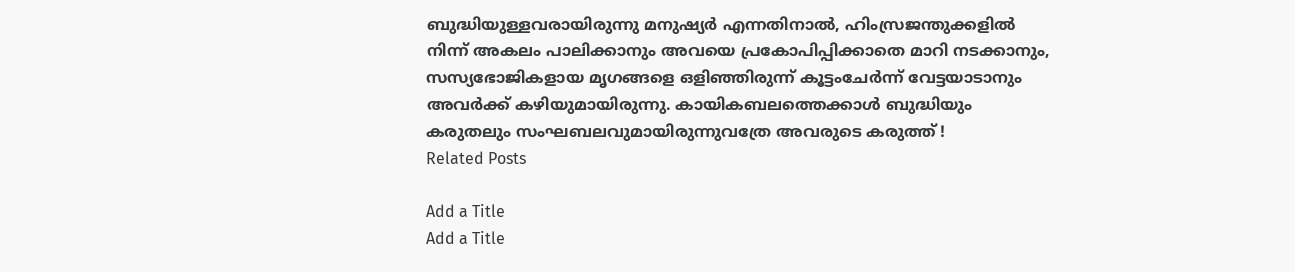ബുദ്ധിയുള്ളവരായിരുന്നു മനുഷ്യർ എന്നതിനാൽ, ഹിംസ്രജന്തുക്കളിൽ നിന്ന് അകലം പാലിക്കാനും അവയെ പ്രകോപിപ്പിക്കാതെ മാറി നടക്കാനും, സസ്യഭോജികളായ മൃഗങ്ങളെ ഒളിഞ്ഞിരുന്ന് കൂട്ടംചേർന്ന് വേട്ടയാടാനും അവർക്ക് കഴിയുമായിരുന്നു. കായികബലത്തെക്കാൾ ബുദ്ധിയും കരുതലും സംഘബലവുമായിരുന്നുവത്രേ അവരുടെ കരുത്ത് !
Related Posts

Add a Title
Add a Title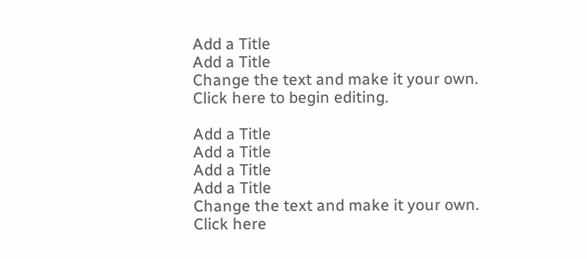Add a Title
Add a Title
Change the text and make it your own. Click here to begin editing.

Add a Title
Add a Title
Add a Title
Add a Title
Change the text and make it your own. Click here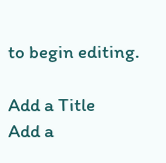to begin editing.

Add a Title
Add a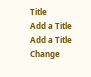Title
Add a Title
Add a Title
Change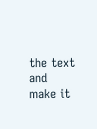the text and make it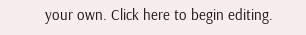your own. Click here to begin editing.